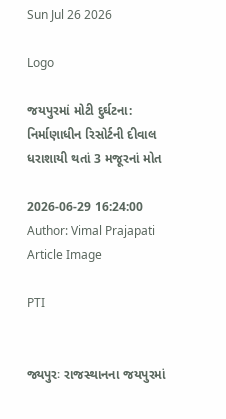Sun Jul 26 2026

Logo

જયપુરમાં મોટી દુર્ઘટના: નિર્માણાધીન રિસોર્ટની દીવાલ ધરાશાયી થતાં 3 મજૂરનાં મોત

2026-06-29 16:24:00
Author: Vimal Prajapati
Article Image

PTI


જ્યપુરઃ રાજસ્થાનના જયપુરમાં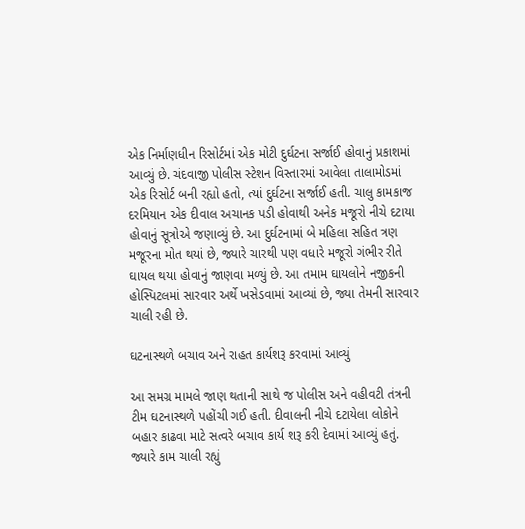એક નિર્માણધીન રિસોર્ટમાં એક મોટી દુર્ઘટના સર્જાઈ હોવાનું પ્રકાશમાં આવ્યું છે. ચંદવાજી પોલીસ સ્ટેશન વિસ્તારમાં આવેલા તાલામોડમાં એક રિસોર્ટ બની રહ્યો હતો, ત્યાં દુર્ઘટના સર્જાઈ હતી. ચાલુ કામકાજ દરમિયાન એક દીવાલ અચાનક પડી હોવાથી અનેક મજૂરો નીચે દટાયા હોવાનું સૂત્રોએ જણાવ્યું છે. આ દુર્ઘટનામાં બે મહિલા સહિત ત્રણ મજૂરના મોત થયાં છે, જ્યારે ચારથી પણ વધારે મજૂરો ગંભીર રીતે ઘાયલ થયા હોવાનું જાણવા મળ્યું છે. આ તમામ ઘાયલોને નજીકની હોસ્પિટલમાં સારવાર અર્થે ખસેડવામાં આવ્યાં છે, જ્યા તેમની સારવાર ચાલી રહી છે.

ઘટનાસ્થળે બચાવ અને રાહત કાર્યશરૂ કરવામાં આવ્યું

આ સમગ્ર મામલે જાણ થતાની સાથે જ પોલીસ અને વહીવટી તંત્રની ટીમ ઘટનાસ્થળે પહોંચી ગઈ હતી. દીવાલની નીચે દટાયેલા લોકોને બહાર કાઢવા માટે સત્વરે બચાવ કાર્ય શરૂ કરી દેવામાં આવ્યું હતું. જ્યારે કામ ચાલી રહ્યું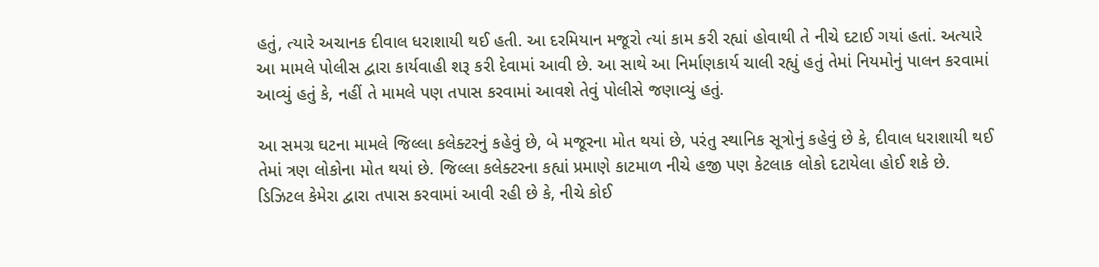હતું, ત્યારે અચાનક દીવાલ ધરાશાયી થઈ હતી. આ દરમિયાન મજૂરો ત્યાં કામ કરી રહ્યાં હોવાથી તે નીચે દટાઈ ગયાં હતાં. અત્યારે આ મામલે પોલીસ દ્વારા કાર્યવાહી શરૂ કરી દેવામાં આવી છે. આ સાથે આ નિર્માણકાર્ય ચાલી રહ્યું હતું તેમાં નિયમોનું પાલન કરવામાં આવ્યું હતું કે, નહીં તે મામલે પણ તપાસ કરવામાં આવશે તેવું પોલીસે જણાવ્યું હતું.

આ સમગ્ર ઘટના મામલે જિલ્લા કલેક્ટરનું કહેવું છે, બે મજૂરના મોત થયાં છે, પરંતુ સ્થાનિક સૂત્રોનું કહેવું છે કે, દીવાલ ધરાશાયી થઈ તેમાં ત્રણ લોકોના મોત થયાં છે. જિલ્લા કલેક્ટરના કહ્યાં પ્રમાણે કાટમાળ નીચે હજી પણ કેટલાક લોકો દટાયેલા હોઈ શકે છે. ડિઝિટલ કેમેરા દ્વારા તપાસ કરવામાં આવી રહી છે કે, નીચે કોઈ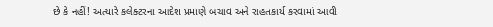છે કે નહીં! અત્યારે કલેક્ટરના આદેશ પ્રમાણે બચાવ અને રાહતકાર્ય કરવામાં આવી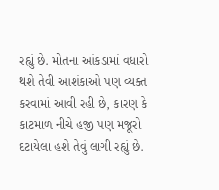રહ્યું છે. મોતના આંકડામાં વધારો થશે તેવી આશંકાઓ પણ વ્યક્ત કરવામાં આવી રહી છે, કારણ કે કાટમાળ નીચે હજી પણ મજૂરો દટાયેલા હશે તેવું લાગી રહ્યું છે.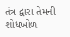તંત્ર દ્વારા તેમની શોધખોળ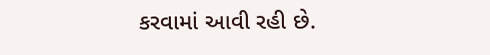કરવામાં આવી રહી છે.